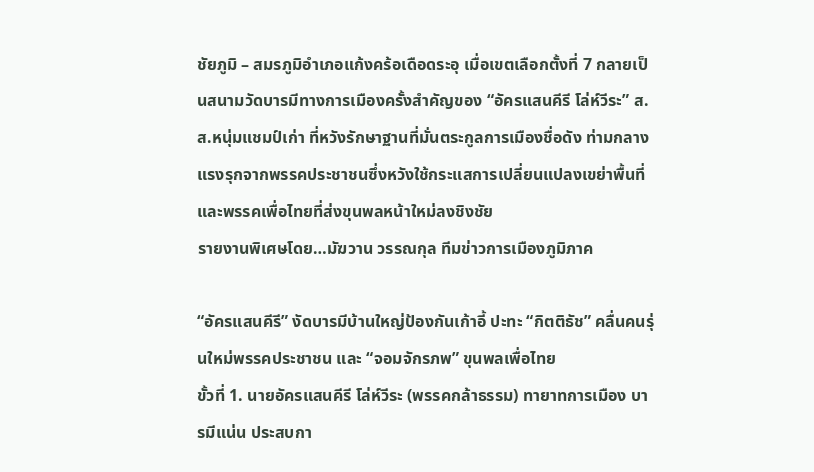ชัยภูมิ – สมรภูมิอำเภอแก้งคร้อเดือดระอุ เมื่อเขตเลือกตั้งที่ 7 กลายเป็นสนามวัดบารมีทางการเมืองครั้งสำคัญของ “อัครแสนคีรี โล่ห์วีระ” ส.ส.หนุ่มแชมป์เก่า ที่หวังรักษาฐานที่มั่นตระกูลการเมืองชื่อดัง ท่ามกลางแรงรุกจากพรรคประชาชนซึ่งหวังใช้กระแสการเปลี่ยนแปลงเขย่าพื้นที่ และพรรคเพื่อไทยที่ส่งขุนพลหน้าใหม่ลงชิงชัย
รายงานพิเศษโดย…มัฆวาน วรรณกุล ทีมข่าวการเมืองภูมิภาค

“อัครแสนคีรี” งัดบารมีบ้านใหญ่ป้องกันเก้าอี้ ปะทะ “กิตติธัช” คลื่นคนรุ่นใหม่พรรคประชาชน และ “จอมจักรภพ” ขุนพลเพื่อไทย
ขั้วที่ 1. นายอัครแสนคีรี โล่ห์วีระ (พรรคกล้าธรรม) ทายาทการเมือง บารมีแน่น ประสบกา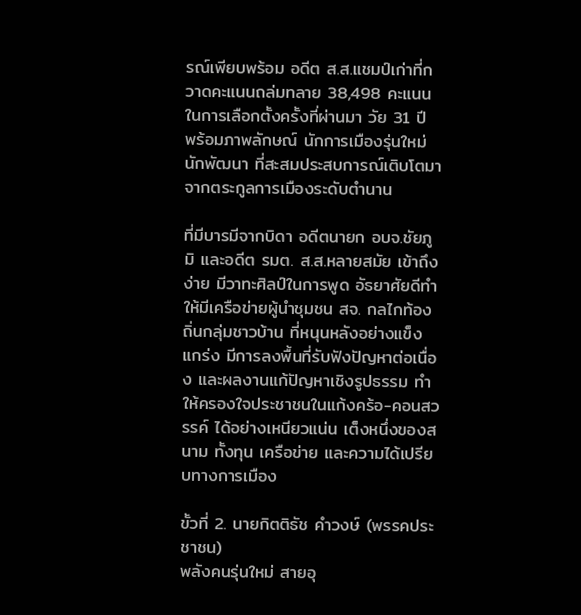รณ์เพียบพร้อม อดีต ส.ส.แชมป์เก่าที่กวาดคะแนนถล่มทลาย 38,498 คะแนน ในการเลือกตั้งครั้งที่ผ่านมา วัย 31 ปี พร้อมภาพลักษณ์ นักการเมืองรุ่นใหม่นักพัฒนา ที่สะสมประสบการณ์เติบโตมาจากตระกูลการเมืองระดับตำนาน

ที่มีบารมีจากบิดา อดีตนายก อบจ.ชัยภูมิ และอดีต รมต. ส.ส.หลายสมัย เข้าถึงง่าย มีวาทะศิลป์ในการพูด อัธยาศัยดีทำให้มีเครือข่ายผู้นำชุมชน สจ. กลไกท้องถิ่นกลุ่มชาวบ้าน ที่หนุนหลังอย่างแข็งแกร่ง มีการลงพื้นที่รับฟังปัญหาต่อเนื่อง และผลงานแก้ปัญหาเชิงรูปธรรม ทำให้ครองใจประชาชนในแก้งคร้อ-คอนสวรรค์ ได้อย่างเหนียวแน่น เต็งหนึ่งของสนาม ทั้งทุน เครือข่าย และความได้เปรียบทางการเมือง

ขั้วที่ 2. นายกิตติธัช คำวงษ์ (พรรคประชาชน)
พลังคนรุ่นใหม่ สายอุ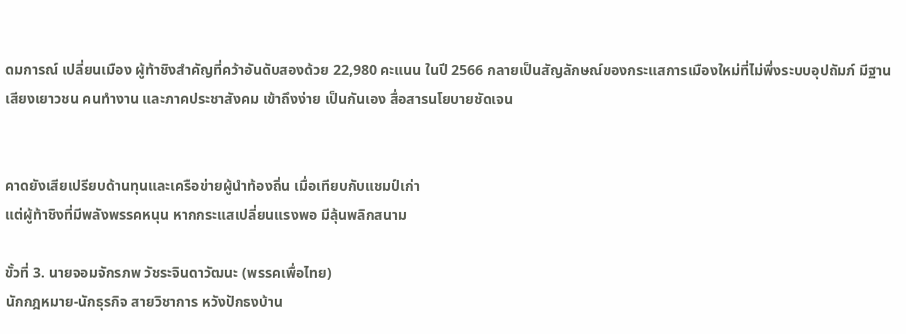ดมการณ์ เปลี่ยนเมือง ผู้ท้าชิงสำคัญที่คว้าอันดับสองด้วย 22,980 คะแนน ในปี 2566 กลายเป็นสัญลักษณ์ของกระแสการเมืองใหม่ที่ไม่พึ่งระบบอุปถัมภ์ มีฐานเสียงเยาวชน คนทำงาน และภาคประชาสังคม เข้าถึงง่าย เป็นกันเอง สื่อสารนโยบายชัดเจน


คาดยังเสียเปรียบด้านทุนและเครือข่ายผู้นำท้องถิ่น เมื่อเทียบกับแชมป์เก่า
แต่ผู้ท้าชิงที่มีพลังพรรคหนุน หากกระแสเปลี่ยนแรงพอ มีลุ้นพลิกสนาม

ขั้วที่ 3. นายจอมจักรภพ วัชระจินดาวัฒนะ (พรรคเพื่อไทย)
นักกฎหมาย-นักธุรกิจ สายวิชาการ หวังปักธงบ้าน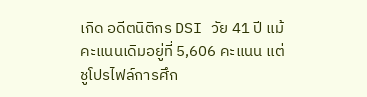เกิด อดีตนิติกร DSI วัย 41 ปี แม้คะแนนเดิมอยู่ที่ 5,606 คะแนน แต่ชูโปรไฟล์การศึก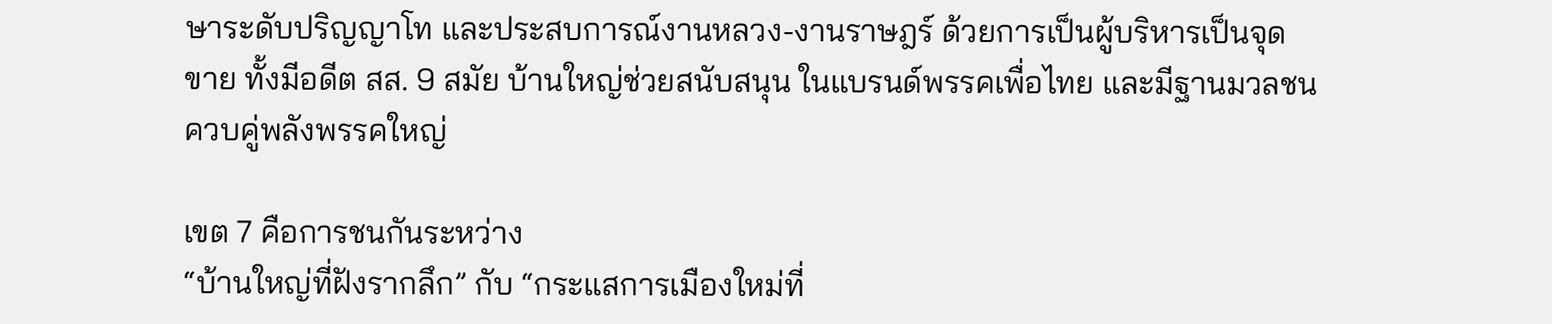ษาระดับปริญญาโท และประสบการณ์งานหลวง-งานราษฎร์ ด้วยการเป็นผู้บริหารเป็นจุดขาย ทั้งมีอดีต สส. 9 สมัย บ้านใหญ่ช่วยสนับสนุน ในแบรนด์พรรคเพื่อไทย และมีฐานมวลชน ควบคู่พลังพรรคใหญ่

เขต 7 คือการชนกันระหว่าง
“บ้านใหญ่ที่ฝังรากลึก” กับ “กระแสการเมืองใหม่ที่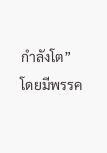กำลังโต”
โดยมีพรรค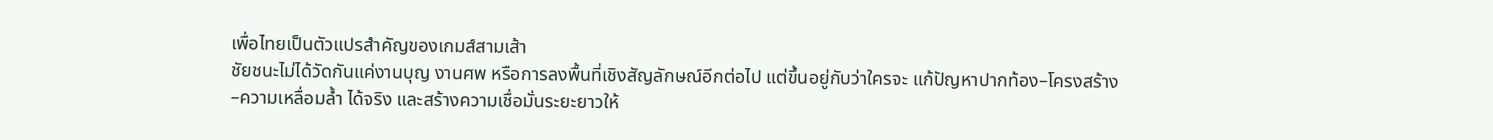เพื่อไทยเป็นตัวแปรสำคัญของเกมส์สามเส้า
ชัยชนะไม่ได้วัดกันแค่งานบุญ งานศพ หรือการลงพื้นที่เชิงสัญลักษณ์อีกต่อไป แต่ขึ้นอยู่กับว่าใครจะ แก้ปัญหาปากท้อง–โครงสร้าง–ความเหลื่อมล้ำ ได้จริง และสร้างความเชื่อมั่นระยะยาวให้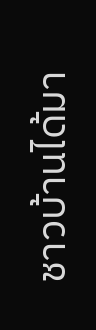ชาวบ้านได้มา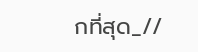กที่สุด_//